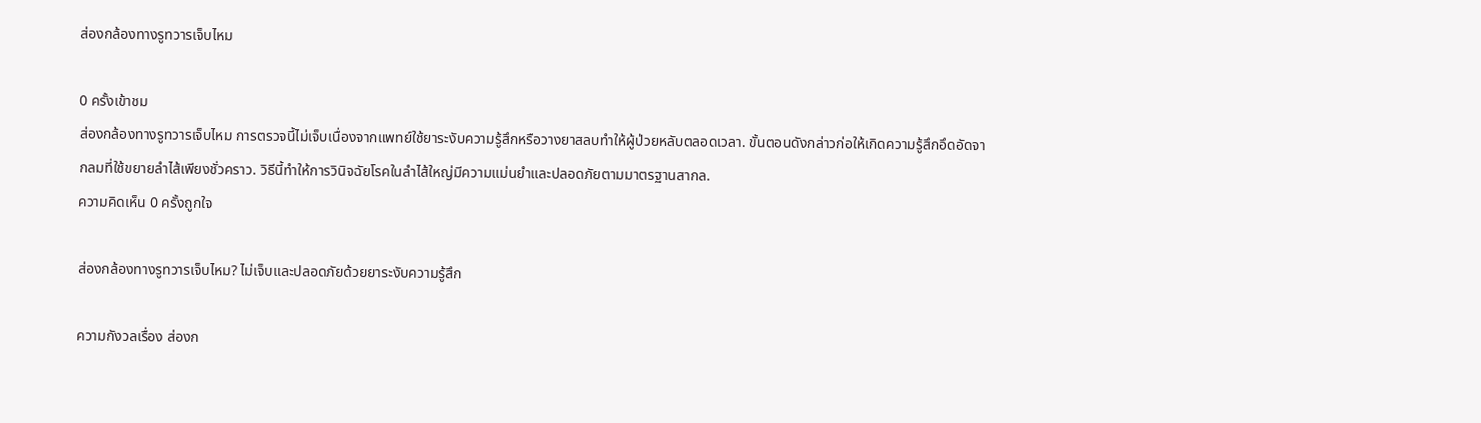ส่องกล้องทางรูทวารเจ็บไหม

0 ครั้งเข้าชม
ส่องกล้องทางรูทวารเจ็บไหม การตรวจนี้ไม่เจ็บเนื่องจากแพทย์ใช้ยาระงับความรู้สึกหรือวางยาสลบทำให้ผู้ป่วยหลับตลอดเวลา. ขั้นตอนดังกล่าวก่อให้เกิดความรู้สึกอึดอัดจากลมที่ใช้ขยายลำไส้เพียงชั่วคราว. วิธีนี้ทำให้การวินิจฉัยโรคในลำไส้ใหญ่มีความแม่นยำและปลอดภัยตามมาตรฐานสากล.
ความคิดเห็น 0 ครั้งถูกใจ

ส่องกล้องทางรูทวารเจ็บไหม? ไม่เจ็บและปลอดภัยด้วยยาระงับความรู้สึก

ความกังวลเรื่อง ส่องก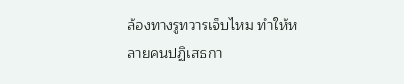ล้องทางรูทวารเจ็บไหม ทำให้หลายคนปฏิเสธกา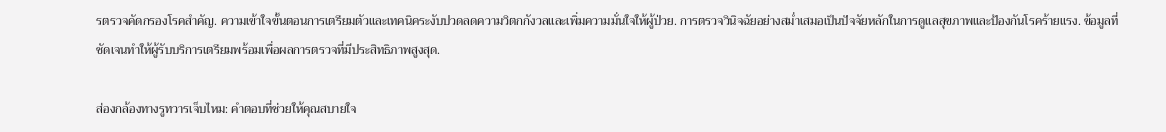รตรวจคัดกรองโรคสำคัญ. ความเข้าใจขั้นตอนการเตรียมตัวและเทคนิคระงับปวดลดความวิตกกังวลและเพิ่มความมั่นใจให้ผู้ป่วย. การตรวจวินิจฉัยอย่างสม่ำเสมอเป็นปัจจัยหลักในการดูแลสุขภาพและป้องกันโรคร้ายแรง. ข้อมูลที่ชัดเจนทำให้ผู้รับบริการเตรียมพร้อมเพื่อผลการตรวจที่มีประสิทธิภาพสูงสุด.

ส่องกล้องทางรูทวารเจ็บไหม: คำตอบที่ช่วยให้คุณสบายใจ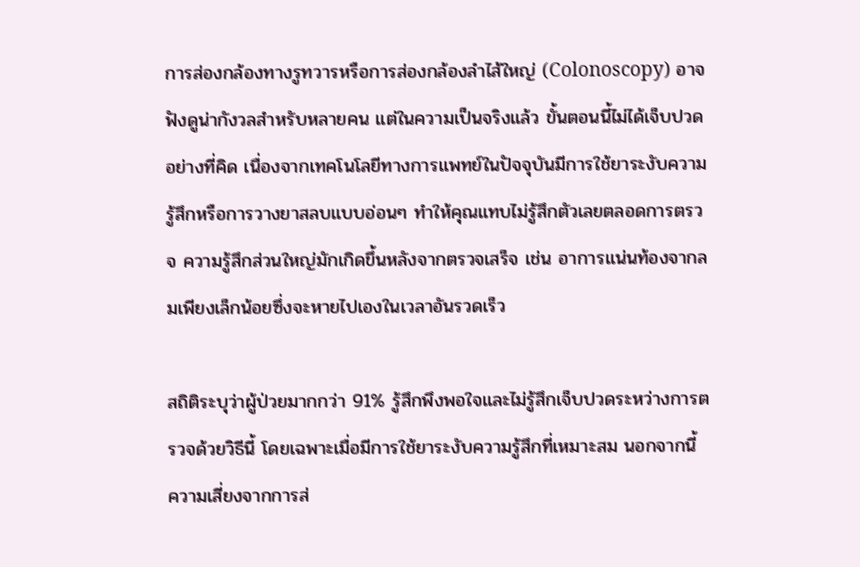การส่องกล้องทางรูทวารหรือการส่องกล้องลำไส้ใหญ่ (Colonoscopy) อาจฟังดูน่ากังวลสำหรับหลายคน แต่ในความเป็นจริงแล้ว ขั้นตอนนี้ไม่ได้เจ็บปวดอย่างที่คิด เนื่องจากเทคโนโลยีทางการแพทย์ในปัจจุบันมีการใช้ยาระงับความรู้สึกหรือการวางยาสลบแบบอ่อนๆ ทำให้คุณแทบไม่รู้สึกตัวเลยตลอดการตรวจ ความรู้สึกส่วนใหญ่มักเกิดขึ้นหลังจากตรวจเสร็จ เช่น อาการแน่นท้องจากลมเพียงเล็กน้อยซึ่งจะหายไปเองในเวลาอันรวดเร็ว

สถิติระบุว่าผู้ป่วยมากกว่า 91% รู้สึกพึงพอใจและไม่รู้สึกเจ็บปวดระหว่างการตรวจด้วยวิธีนี้ โดยเฉพาะเมื่อมีการใช้ยาระงับความรู้สึกที่เหมาะสม นอกจากนี้ ความเสี่ยงจากการส่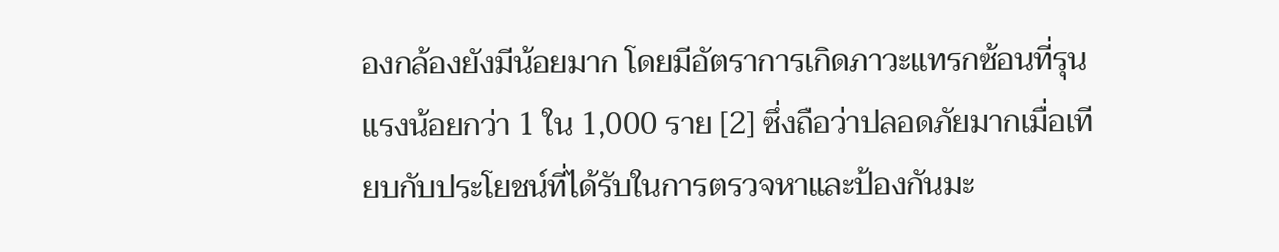องกล้องยังมีน้อยมาก โดยมีอัตราการเกิดภาวะแทรกซ้อนที่รุนแรงน้อยกว่า 1 ใน 1,000 ราย [2] ซึ่งถือว่าปลอดภัยมากเมื่อเทียบกับประโยชน์ที่ได้รับในการตรวจหาและป้องกันมะ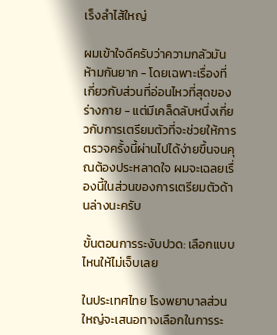เร็งลำไส้ใหญ่

ผมเข้าใจดีครับว่าความกลัวมันห้ามกันยาก - โดยเฉพาะเรื่องที่เกี่ยวกับส่วนที่อ่อนไหวที่สุดของร่างกาย - แต่มีเคล็ดลับหนึ่งเกี่ยวกับการเตรียมตัวที่จะช่วยให้การตรวจครั้งนี้ผ่านไปได้ง่ายขึ้นจนคุณต้องประหลาดใจ ผมจะเฉลยเรื่องนี้ในส่วนของการเตรียมตัวด้านล่างนะครับ

ขั้นตอนการระงับปวด: เลือกแบบไหนให้ไม่เจ็บเลย

ในประเทศไทย โรงพยาบาลส่วนใหญ่จะเสนอทางเลือกในการระ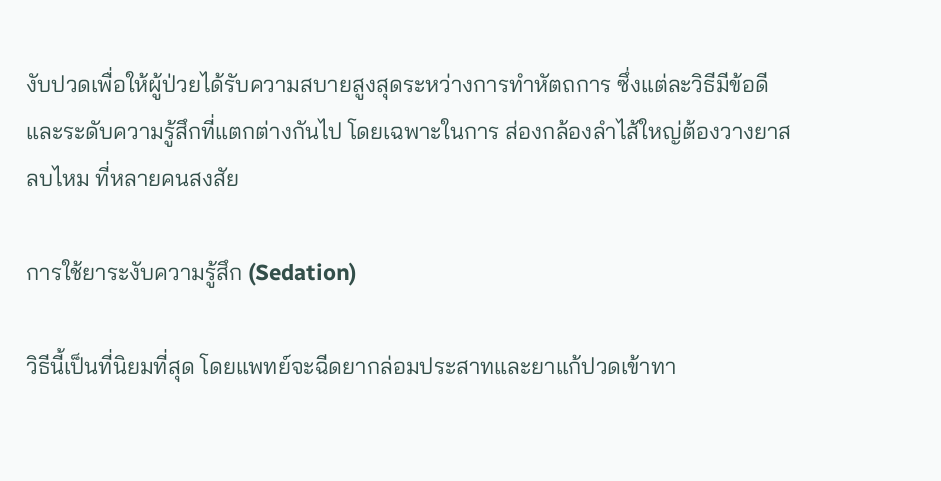งับปวดเพื่อให้ผู้ป่วยได้รับความสบายสูงสุดระหว่างการทำหัตถการ ซึ่งแต่ละวิธีมีข้อดีและระดับความรู้สึกที่แตกต่างกันไป โดยเฉพาะในการ ส่องกล้องลำไส้ใหญ่ต้องวางยาสลบไหม ที่หลายคนสงสัย

การใช้ยาระงับความรู้สึก (Sedation)

วิธีนี้เป็นที่นิยมที่สุด โดยแพทย์จะฉีดยากล่อมประสาทและยาแก้ปวดเข้าทา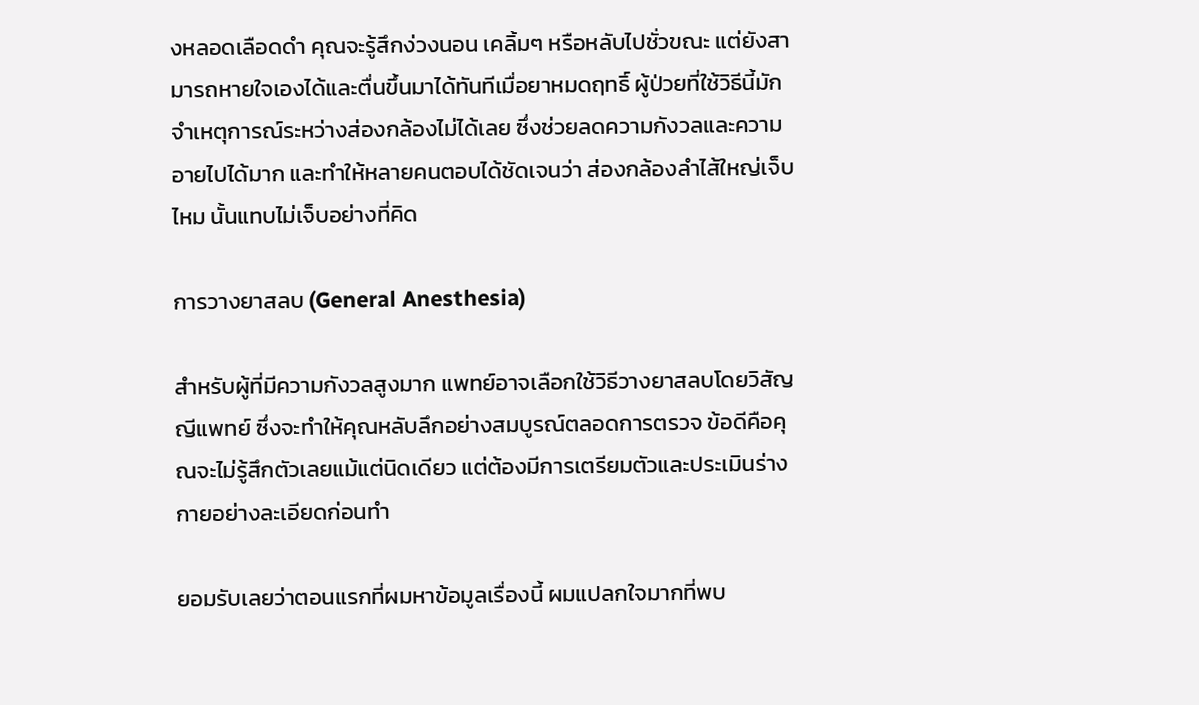งหลอดเลือดดำ คุณจะรู้สึกง่วงนอน เคลิ้มๆ หรือหลับไปชั่วขณะ แต่ยังสามารถหายใจเองได้และตื่นขึ้นมาได้ทันทีเมื่อยาหมดฤทธิ์ ผู้ป่วยที่ใช้วิธีนี้มักจำเหตุการณ์ระหว่างส่องกล้องไม่ได้เลย ซึ่งช่วยลดความกังวลและความอายไปได้มาก และทำให้หลายคนตอบได้ชัดเจนว่า ส่องกล้องลำไส้ใหญ่เจ็บไหม นั้นแทบไม่เจ็บอย่างที่คิด

การวางยาสลบ (General Anesthesia)

สำหรับผู้ที่มีความกังวลสูงมาก แพทย์อาจเลือกใช้วิธีวางยาสลบโดยวิสัญญีแพทย์ ซึ่งจะทำให้คุณหลับลึกอย่างสมบูรณ์ตลอดการตรวจ ข้อดีคือคุณจะไม่รู้สึกตัวเลยแม้แต่นิดเดียว แต่ต้องมีการเตรียมตัวและประเมินร่างกายอย่างละเอียดก่อนทำ

ยอมรับเลยว่าตอนแรกที่ผมหาข้อมูลเรื่องนี้ ผมแปลกใจมากที่พบ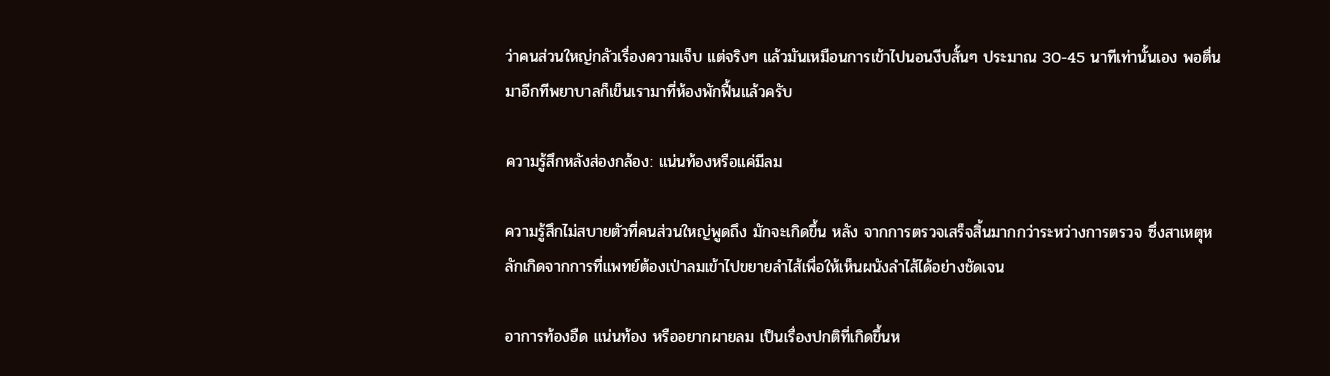ว่าคนส่วนใหญ่กลัวเรื่องความเจ็บ แต่จริงๆ แล้วมันเหมือนการเข้าไปนอนงีบสั้นๆ ประมาณ 30-45 นาทีเท่านั้นเอง พอตื่นมาอีกทีพยาบาลก็เข็นเรามาที่ห้องพักฟื้นแล้วครับ

ความรู้สึกหลังส่องกล้อง: แน่นท้องหรือแค่มีลม

ความรู้สึกไม่สบายตัวที่คนส่วนใหญ่พูดถึง มักจะเกิดขึ้น หลัง จากการตรวจเสร็จสิ้นมากกว่าระหว่างการตรวจ ซึ่งสาเหตุหลักเกิดจากการที่แพทย์ต้องเป่าลมเข้าไปขยายลำไส้เพื่อให้เห็นผนังลำไส้ได้อย่างชัดเจน

อาการท้องอืด แน่นท้อง หรืออยากผายลม เป็นเรื่องปกติที่เกิดขึ้นห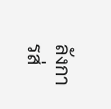ลังการส่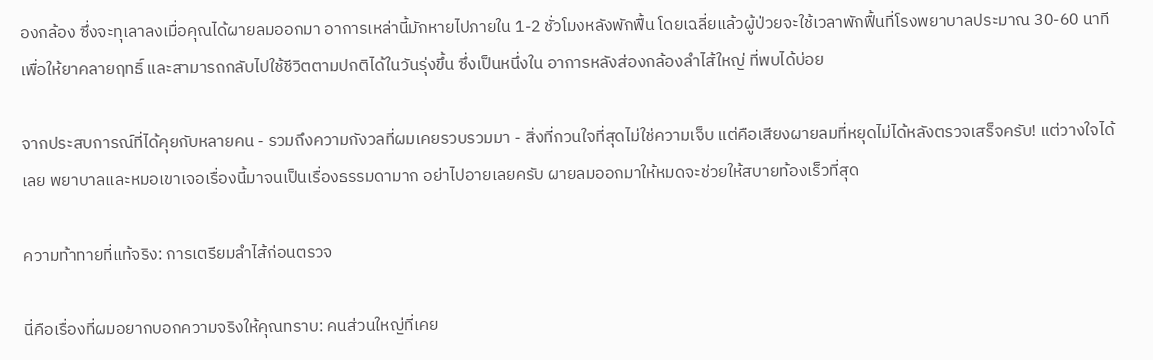องกล้อง ซึ่งจะทุเลาลงเมื่อคุณได้ผายลมออกมา อาการเหล่านี้มักหายไปภายใน 1-2 ชั่วโมงหลังพักฟื้น โดยเฉลี่ยแล้วผู้ป่วยจะใช้เวลาพักฟื้นที่โรงพยาบาลประมาณ 30-60 นาที เพื่อให้ยาคลายฤทธิ์ และสามารถกลับไปใช้ชีวิตตามปกติได้ในวันรุ่งขึ้น ซึ่งเป็นหนึ่งใน อาการหลังส่องกล้องลำไส้ใหญ่ ที่พบได้บ่อย

จากประสบการณ์ที่ได้คุยกับหลายคน - รวมถึงความกังวลที่ผมเคยรวบรวมมา - สิ่งที่กวนใจที่สุดไม่ใช่ความเจ็บ แต่คือเสียงผายลมที่หยุดไม่ได้หลังตรวจเสร็จครับ! แต่วางใจได้เลย พยาบาลและหมอเขาเจอเรื่องนี้มาจนเป็นเรื่องธรรมดามาก อย่าไปอายเลยครับ ผายลมออกมาให้หมดจะช่วยให้สบายท้องเร็วที่สุด

ความท้าทายที่แท้จริง: การเตรียมลำไส้ก่อนตรวจ

นี่คือเรื่องที่ผมอยากบอกความจริงให้คุณทราบ: คนส่วนใหญ่ที่เคย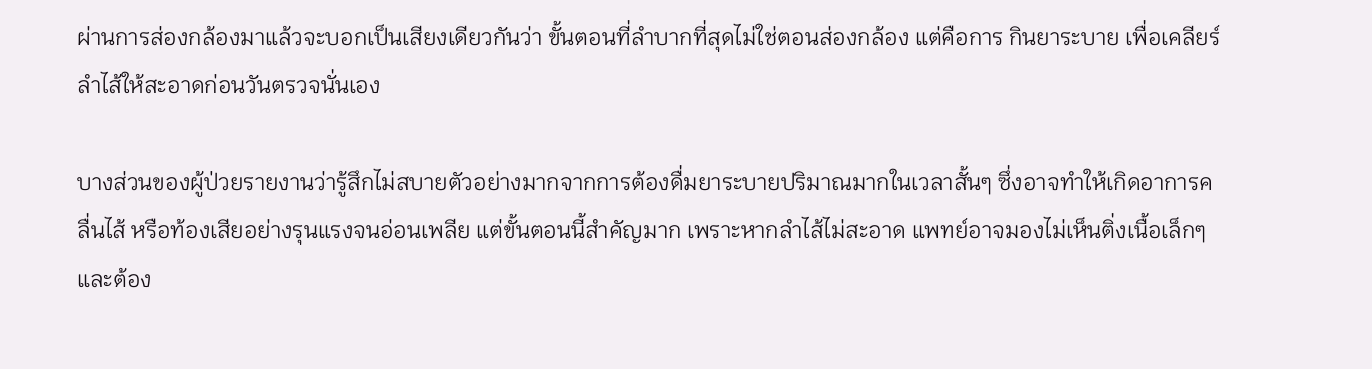ผ่านการส่องกล้องมาแล้วจะบอกเป็นเสียงเดียวกันว่า ขั้นตอนที่ลำบากที่สุดไม่ใช่ตอนส่องกล้อง แต่คือการ กินยาระบาย เพื่อเคลียร์ลำไส้ให้สะอาดก่อนวันตรวจนั่นเอง

บางส่วนของผู้ป่วยรายงานว่ารู้สึกไม่สบายตัวอย่างมากจากการต้องดื่มยาระบายปริมาณมากในเวลาสั้นๆ ซึ่งอาจทำให้เกิดอาการคลื่นไส้ หรือท้องเสียอย่างรุนแรงจนอ่อนเพลีย แต่ขั้นตอนนี้สำคัญมาก เพราะหากลำไส้ไม่สะอาด แพทย์อาจมองไม่เห็นติ่งเนื้อเล็กๆ และต้อง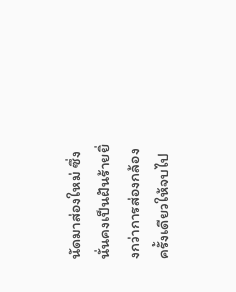นัดมาส่องใหม่ ซึ่งนั่นคงเป็นฝันร้ายยิ่งกว่าการส่องกล้องครั้งเดียวให้จบไป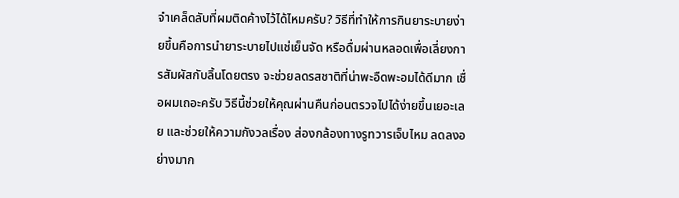จำเคล็ดลับที่ผมติดค้างไว้ได้ไหมครับ? วิธีที่ทำให้การกินยาระบายง่ายขึ้นคือการนำยาระบายไปแช่เย็นจัด หรือดื่มผ่านหลอดเพื่อเลี่ยงการสัมผัสกับลิ้นโดยตรง จะช่วยลดรสชาติที่น่าพะอืดพะอมได้ดีมาก เชื่อผมเถอะครับ วิธีนี้ช่วยให้คุณผ่านคืนก่อนตรวจไปได้ง่ายขึ้นเยอะเลย และช่วยให้ความกังวลเรื่อง ส่องกล้องทางรูทวารเจ็บไหม ลดลงอย่างมาก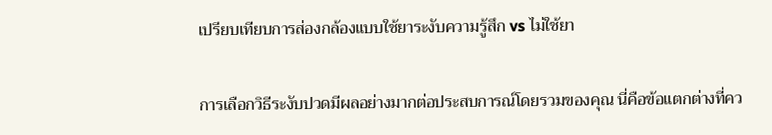เปรียบเทียบการส่องกล้องแบบใช้ยาระงับความรู้สึก vs ไม่ใช้ยา

การเลือกวิธีระงับปวดมีผลอย่างมากต่อประสบการณ์โดยรวมของคุณ นี่คือข้อแตกต่างที่คว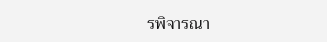รพิจารณา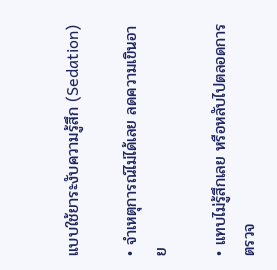แบบใช้ยาระงับความรู้สึก (Sedation)

• จำเหตุการณ์ไม่ได้เลย ลดความเขินอาย

• แทบไม่รู้สึกเลย หรือหลับไปตลอดการตรวจ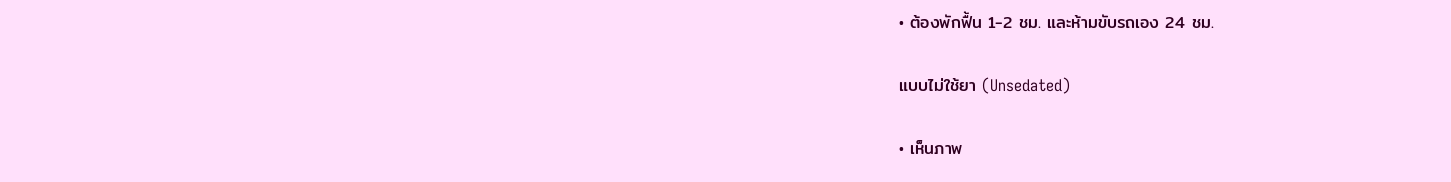• ต้องพักฟื้น 1-2 ชม. และห้ามขับรถเอง 24 ชม.

แบบไม่ใช้ยา (Unsedated)

• เห็นภาพ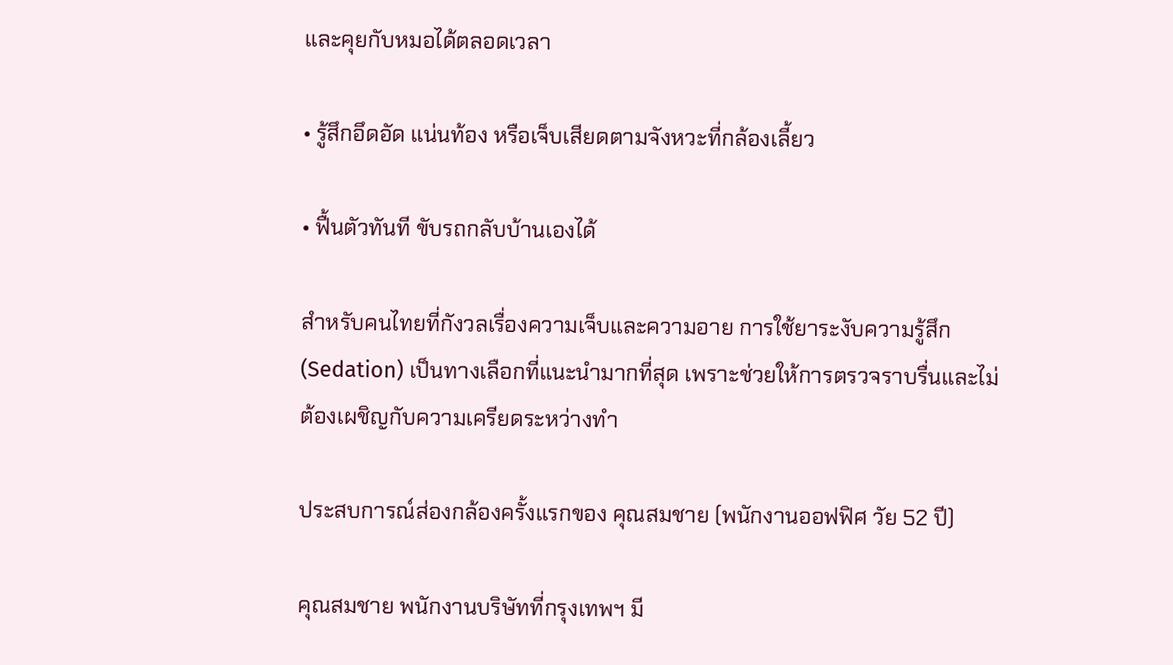และคุยกับหมอได้ตลอดเวลา

• รู้สึกอึดอัด แน่นท้อง หรือเจ็บเสียดตามจังหวะที่กล้องเลี้ยว

• ฟื้นตัวทันที ขับรถกลับบ้านเองได้

สำหรับคนไทยที่กังวลเรื่องความเจ็บและความอาย การใช้ยาระงับความรู้สึก (Sedation) เป็นทางเลือกที่แนะนำมากที่สุด เพราะช่วยให้การตรวจราบรื่นและไม่ต้องเผชิญกับความเครียดระหว่างทำ

ประสบการณ์ส่องกล้องครั้งแรกของ คุณสมชาย (พนักงานออฟฟิศ วัย 52 ปี)

คุณสมชาย พนักงานบริษัทที่กรุงเทพฯ มี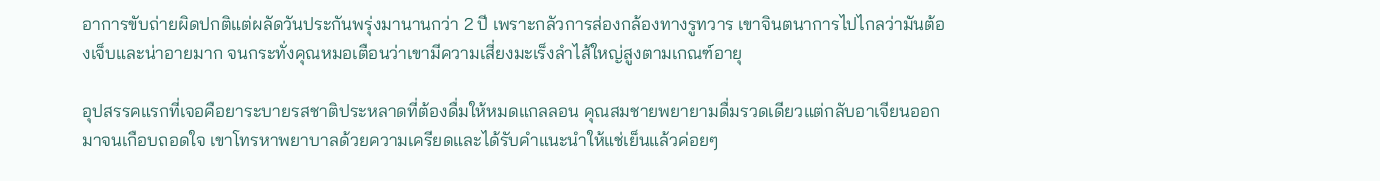อาการขับถ่ายผิดปกติแต่ผลัดวันประกันพรุ่งมานานกว่า 2 ปี เพราะกลัวการส่องกล้องทางรูทวาร เขาจินตนาการไปไกลว่ามันต้องเจ็บและน่าอายมาก จนกระทั่งคุณหมอเตือนว่าเขามีความเสี่ยงมะเร็งลำไส้ใหญ่สูงตามเกณฑ์อายุ

อุปสรรคแรกที่เจอคือยาระบายรสชาติประหลาดที่ต้องดื่มให้หมดแกลลอน คุณสมชายพยายามดื่มรวดเดียวแต่กลับอาเจียนออกมาจนเกือบถอดใจ เขาโทรหาพยาบาลด้วยความเครียดและได้รับคำแนะนำให้แช่เย็นแล้วค่อยๆ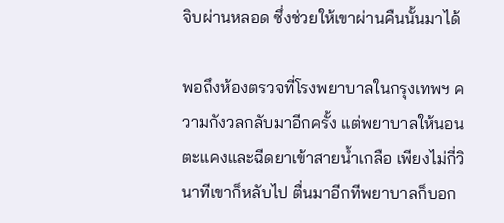จิบผ่านหลอด ซึ่งช่วยให้เขาผ่านคืนนั้นมาได้

พอถึงห้องตรวจที่โรงพยาบาลในกรุงเทพฯ ความกังวลกลับมาอีกครั้ง แต่พยาบาลให้นอนตะแคงและฉีดยาเข้าสายน้ำเกลือ เพียงไม่กี่วินาทีเขาก็หลับไป ตื่นมาอีกทีพยาบาลก็บอก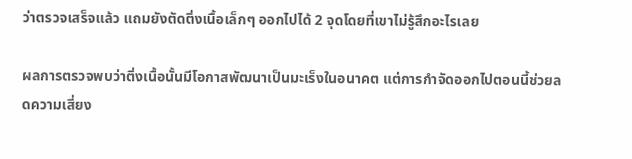ว่าตรวจเสร็จแล้ว แถมยังตัดติ่งเนื้อเล็กๆ ออกไปได้ 2 จุดโดยที่เขาไม่รู้สึกอะไรเลย

ผลการตรวจพบว่าติ่งเนื้อนั้นมีโอกาสพัฒนาเป็นมะเร็งในอนาคต แต่การกำจัดออกไปตอนนี้ช่วยลดความเสี่ยง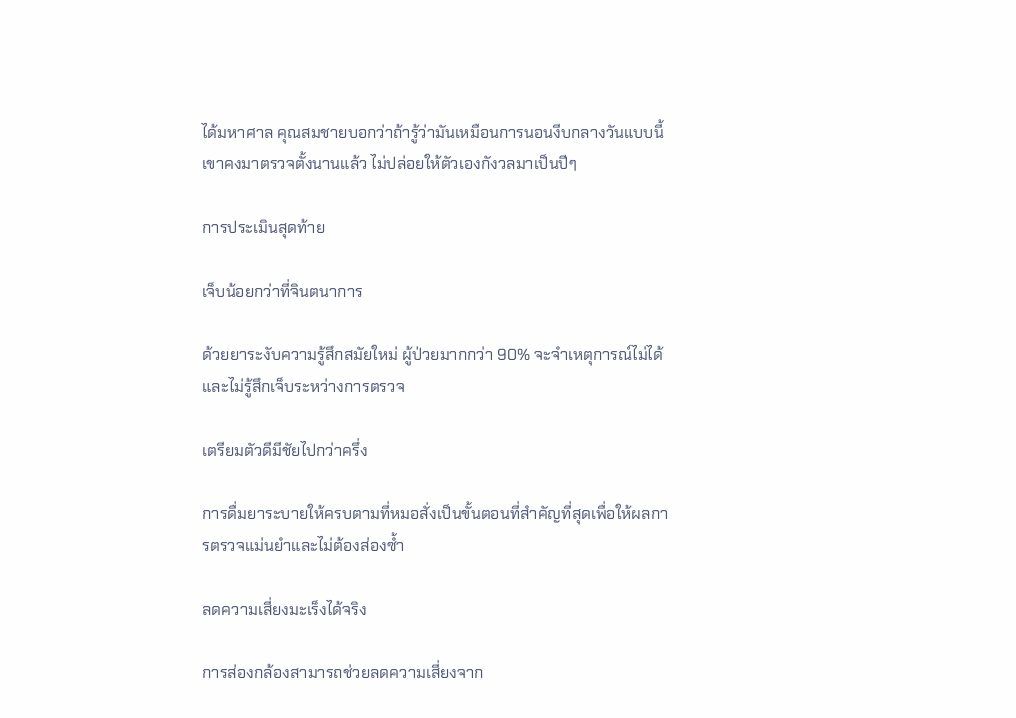ได้มหาศาล คุณสมชายบอกว่าถ้ารู้ว่ามันเหมือนการนอนงีบกลางวันแบบนี้ เขาคงมาตรวจตั้งนานแล้ว ไม่ปล่อยให้ตัวเองกังวลมาเป็นปีๆ

การประเมินสุดท้าย

เจ็บน้อยกว่าที่จินตนาการ

ด้วยยาระงับความรู้สึกสมัยใหม่ ผู้ป่วยมากกว่า 90% จะจำเหตุการณ์ไม่ได้และไม่รู้สึกเจ็บระหว่างการตรวจ

เตรียมตัวดีมีชัยไปกว่าครึ่ง

การดื่มยาระบายให้ครบตามที่หมอสั่งเป็นขั้นตอนที่สำคัญที่สุดเพื่อให้ผลการตรวจแม่นยำและไม่ต้องส่องซ้ำ

ลดความเสี่ยงมะเร็งได้จริง

การส่องกล้องสามารถช่วยลดความเสี่ยงจาก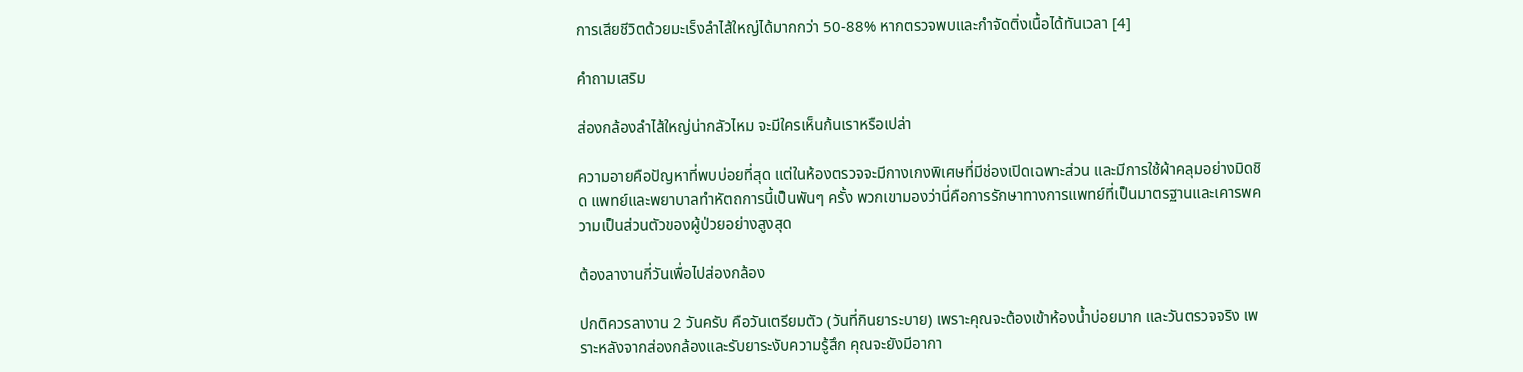การเสียชีวิตด้วยมะเร็งลำไส้ใหญ่ได้มากกว่า 50-88% หากตรวจพบและกำจัดติ่งเนื้อได้ทันเวลา [4]

คำถามเสริม

ส่องกล้องลำไส้ใหญ่น่ากลัวไหม จะมีใครเห็นก้นเราหรือเปล่า

ความอายคือปัญหาที่พบบ่อยที่สุด แต่ในห้องตรวจจะมีกางเกงพิเศษที่มีช่องเปิดเฉพาะส่วน และมีการใช้ผ้าคลุมอย่างมิดชิด แพทย์และพยาบาลทำหัตถการนี้เป็นพันๆ ครั้ง พวกเขามองว่านี่คือการรักษาทางการแพทย์ที่เป็นมาตรฐานและเคารพความเป็นส่วนตัวของผู้ป่วยอย่างสูงสุด

ต้องลางานกี่วันเพื่อไปส่องกล้อง

ปกติควรลางาน 2 วันครับ คือวันเตรียมตัว (วันที่กินยาระบาย) เพราะคุณจะต้องเข้าห้องน้ำบ่อยมาก และวันตรวจจริง เพราะหลังจากส่องกล้องและรับยาระงับความรู้สึก คุณจะยังมีอากา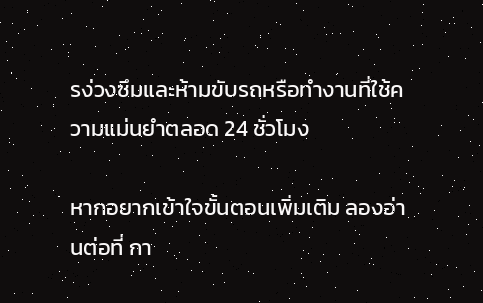รง่วงซึมและห้ามขับรถหรือทำงานที่ใช้ความแม่นยำตลอด 24 ชั่วโมง

หากอยากเข้าใจขั้นตอนเพิ่มเติม ลองอ่านต่อที่ กา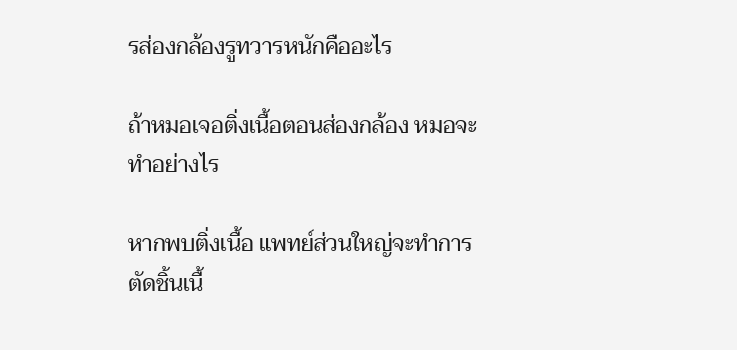รส่องกล้องรูทวารหนักคืออะไร

ถ้าหมอเจอติ่งเนื้อตอนส่องกล้อง หมอจะทำอย่างไร

หากพบติ่งเนื้อ แพทย์ส่วนใหญ่จะทำการตัดชิ้นเนื้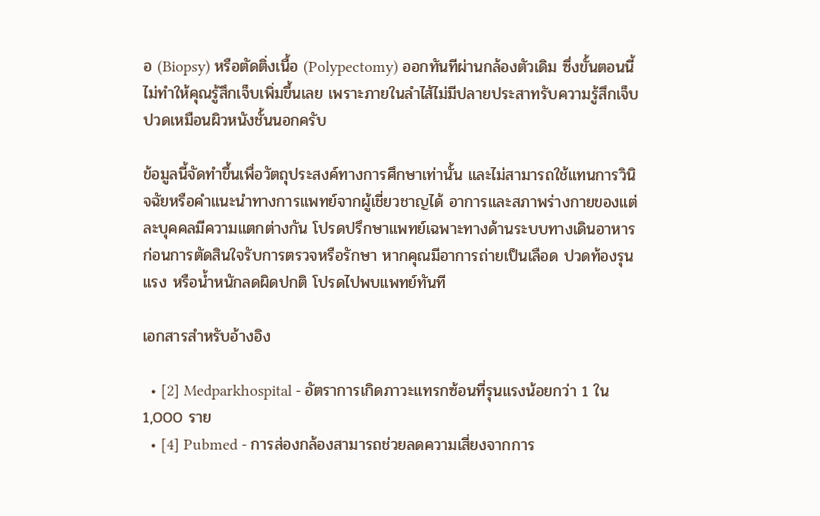อ (Biopsy) หรือตัดติ่งเนื้อ (Polypectomy) ออกทันทีผ่านกล้องตัวเดิม ซึ่งขั้นตอนนี้ไม่ทำให้คุณรู้สึกเจ็บเพิ่มขึ้นเลย เพราะภายในลำไส้ไม่มีปลายประสาทรับความรู้สึกเจ็บปวดเหมือนผิวหนังชั้นนอกครับ

ข้อมูลนี้จัดทำขึ้นเพื่อวัตถุประสงค์ทางการศึกษาเท่านั้น และไม่สามารถใช้แทนการวินิจฉัยหรือคำแนะนำทางการแพทย์จากผู้เชี่ยวชาญได้ อาการและสภาพร่างกายของแต่ละบุคคลมีความแตกต่างกัน โปรดปรึกษาแพทย์เฉพาะทางด้านระบบทางเดินอาหารก่อนการตัดสินใจรับการตรวจหรือรักษา หากคุณมีอาการถ่ายเป็นเลือด ปวดท้องรุนแรง หรือน้ำหนักลดผิดปกติ โปรดไปพบแพทย์ทันที

เอกสารสำหรับอ้างอิง

  • [2] Medparkhospital - อัตราการเกิดภาวะแทรกซ้อนที่รุนแรงน้อยกว่า 1 ใน 1,000 ราย
  • [4] Pubmed - การส่องกล้องสามารถช่วยลดความเสี่ยงจากการ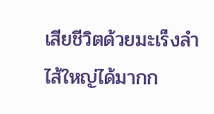เสียชีวิตด้วยมะเร็งลำไส้ใหญ่ได้มากก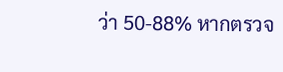ว่า 50-88% หากตรวจ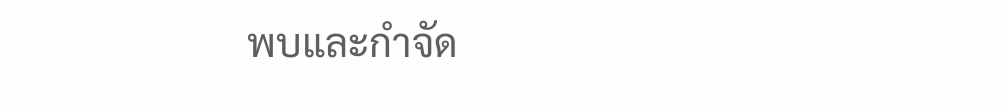พบและกำจัด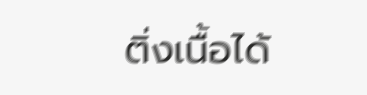ติ่งเนื้อได้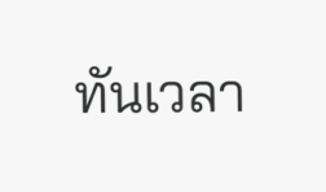ทันเวลา